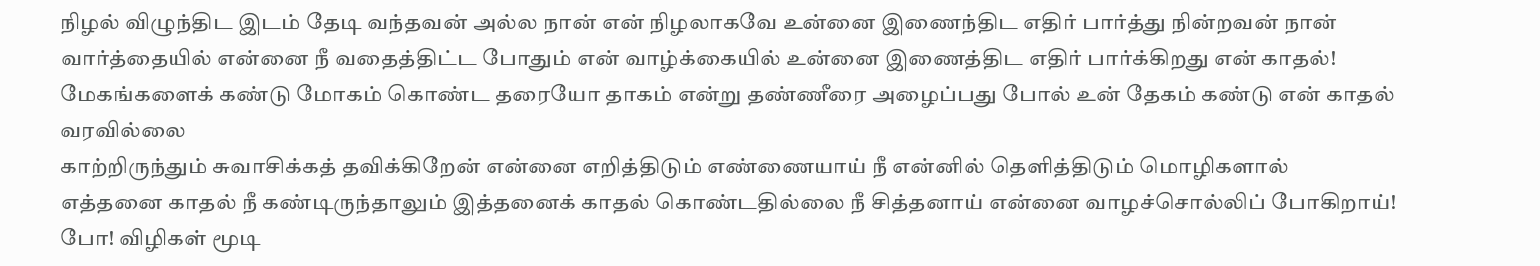நிழல் விழுந்திட இடம் தேடி வந்தவன் அல்ல நான் என் நிழலாகவே உன்னை இணைந்திட எதிர் பார்த்து நின்றவன் நான் வார்த்தையில் என்னை நீ வதைத்திட்ட போதும் என் வாழ்க்கையில் உன்னை இணைத்திட எதிர் பார்க்கிறது என் காதல்!
மேகங்களைக் கண்டு மோகம் கொண்ட தரையோ தாகம் என்று தண்ணீரை அழைப்பது போல் உன் தேகம் கண்டு என் காதல் வரவில்லை
காற்றிருந்தும் சுவாசிக்கத் தவிக்கிறேன் என்னை எறித்திடும் எண்ணையாய் நீ என்னில் தெளித்திடும் மொழிகளால்
எத்தனை காதல் நீ கண்டிருந்தாலும் இத்தனைக் காதல் கொண்டதில்லை நீ சித்தனாய் என்னை வாழச்சொல்லிப் போகிறாய்!
போ! விழிகள் மூடி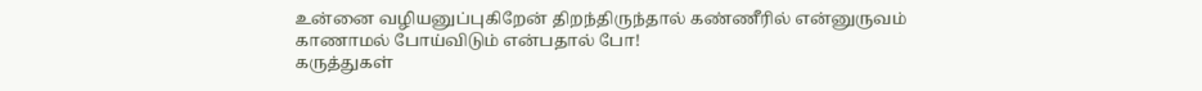உன்னை வழியனுப்புகிறேன் திறந்திருந்தால் கண்ணீரில் என்னுருவம் காணாமல் போய்விடும் என்பதால் போ!
கருத்துகள்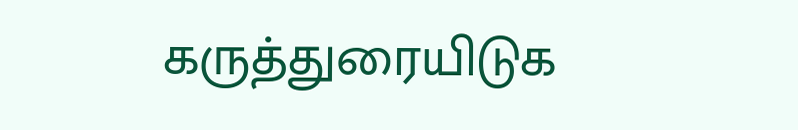கருத்துரையிடுக